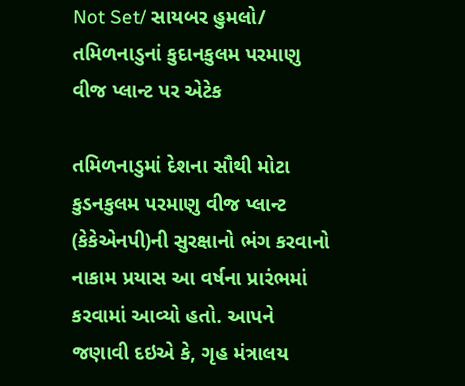Not Set/ સાયબર હુમલો/ તમિળનાડુનાં કુદાનકુલમ પરમાણુ વીજ પ્લાન્ટ પર એટેક

તમિળનાડુમાં દેશના સૌથી મોટા કુડનકુલમ પરમાણુ વીજ પ્લાન્ટ (કેકેએનપી)ની સુરક્ષાનો ભંગ કરવાનો નાકામ પ્રયાસ આ વર્ષના પ્રારંભમાં કરવામાં આવ્યો હતો. આપને જણાવી દઇએ કે, ગૃહ મંત્રાલય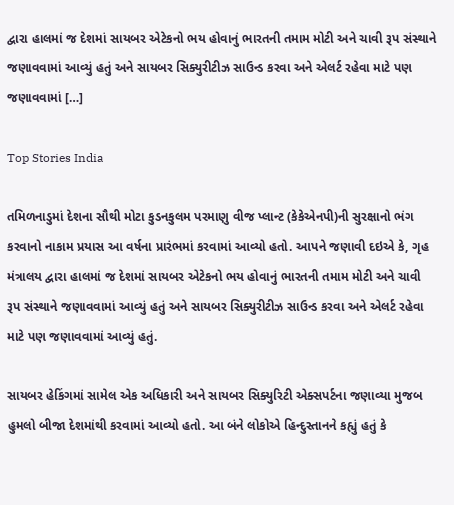દ્વારા હાલમાં જ દેશમાં સાયબર એટેકનો ભય હોવાનું ભારતની તમામ મોટી અને ચાવી રૂપ સંસ્થાને જણાવવામાં આવ્યું હતું અને સાયબર સિક્યુરીટીઝ સાઉન્ડ કરવા અને એલર્ટ રહેવા માટે પણ જણાવવામાં […]

Top Stories India

તમિળનાડુમાં દેશના સૌથી મોટા કુડનકુલમ પરમાણુ વીજ પ્લાન્ટ (કેકેએનપી)ની સુરક્ષાનો ભંગ કરવાનો નાકામ પ્રયાસ આ વર્ષના પ્રારંભમાં કરવામાં આવ્યો હતો. આપને જણાવી દઇએ કે, ગૃહ મંત્રાલય દ્વારા હાલમાં જ દેશમાં સાયબર એટેકનો ભય હોવાનું ભારતની તમામ મોટી અને ચાવી રૂપ સંસ્થાને જણાવવામાં આવ્યું હતું અને સાયબર સિક્યુરીટીઝ સાઉન્ડ કરવા અને એલર્ટ રહેવા માટે પણ જણાવવામાં આવ્યું હતું.

સાયબર હેકિંગમાં સામેલ એક અધિકારી અને સાયબર સિક્યુરિટી એક્સપર્ટના જણાવ્યા મુજબ હુમલો બીજા દેશમાંથી કરવામાં આવ્યો હતો. આ બંને લોકોએ હિન્દુસ્તાનને કહ્યું હતું કે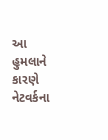આ હુમલાને કારણે નેટવર્કના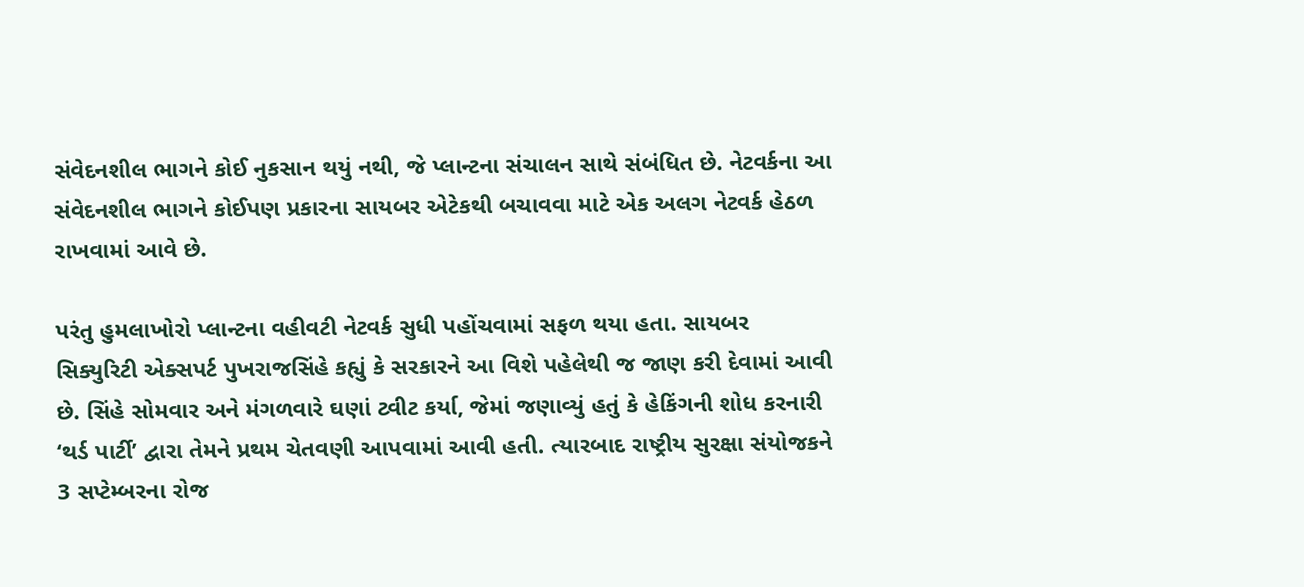સંવેદનશીલ ભાગને કોઈ નુકસાન થયું નથી, જે પ્લાન્ટના સંચાલન સાથે સંબંધિત છે. નેટવર્કના આ સંવેદનશીલ ભાગને કોઈપણ પ્રકારના સાયબર એટેકથી બચાવવા માટે એક અલગ નેટવર્ક હેઠળ રાખવામાં આવે છે.

પરંતુ હુમલાખોરો પ્લાન્ટના વહીવટી નેટવર્ક સુધી પહોંચવામાં સફળ થયા હતા. સાયબર સિક્યુરિટી એક્સપર્ટ પુખરાજસિંહે કહ્યું કે સરકારને આ વિશે પહેલેથી જ જાણ કરી દેવામાં આવી છે. સિંહે સોમવાર અને મંગળવારે ઘણાં ટ્વીટ કર્યા, જેમાં જણાવ્યું હતું કે હેકિંગની શોધ કરનારી ‘થર્ડ પાર્ટી’ દ્વારા તેમને પ્રથમ ચેતવણી આપવામાં આવી હતી. ત્યારબાદ રાષ્ટ્રીય સુરક્ષા સંયોજકને 3 સપ્ટેમ્બરના રોજ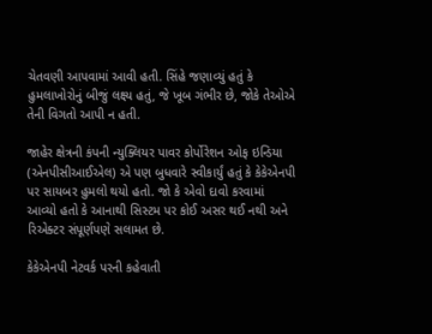ચેતવણી આપવામાં આવી હતી. સિંહે જણાવ્યું હતું કે હુમલાખોરોનું બીજું લક્ષ્ય હતું, જે ખૂબ ગંભીર છે, જોકે તેઓએ તેની વિગતો આપી ન હતી.

જાહેર ક્ષેત્રની કંપની ન્યુક્લિયર પાવર કોર્પોરેશન ઓફ ઇન્ડિયા (એનપીસીઆઈએલ) એ પણ બુધવારે સ્વીકાર્યું હતું કે કેકેએનપી પર સાયબર હુમલો થયો હતો. જો કે એવો દાવો કરવામાં આવ્યો હતો કે આનાથી સિસ્ટમ પર કોઈ અસર થઈ નથી અને રિએક્ટર સંપૂર્ણપણે સલામત છે.

કેકેએનપી નેટવર્ક પરની કહેવાતી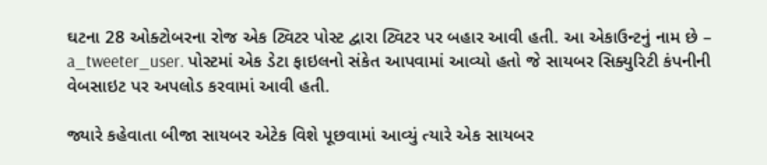ઘટના 28 ઓક્ટોબરના રોજ એક ટ્વિટર પોસ્ટ દ્વારા ટ્વિટર પર બહાર આવી હતી. આ એકાઉન્ટનું નામ છે – a_tweeter_user. પોસ્ટમાં એક ડેટા ફાઇલનો સંકેત આપવામાં આવ્યો હતો જે સાયબર સિક્યુરિટી કંપનીની વેબસાઇટ પર અપલોડ કરવામાં આવી હતી.

જ્યારે કહેવાતા બીજા સાયબર એટેક વિશે પૂછવામાં આવ્યું ત્યારે એક સાયબર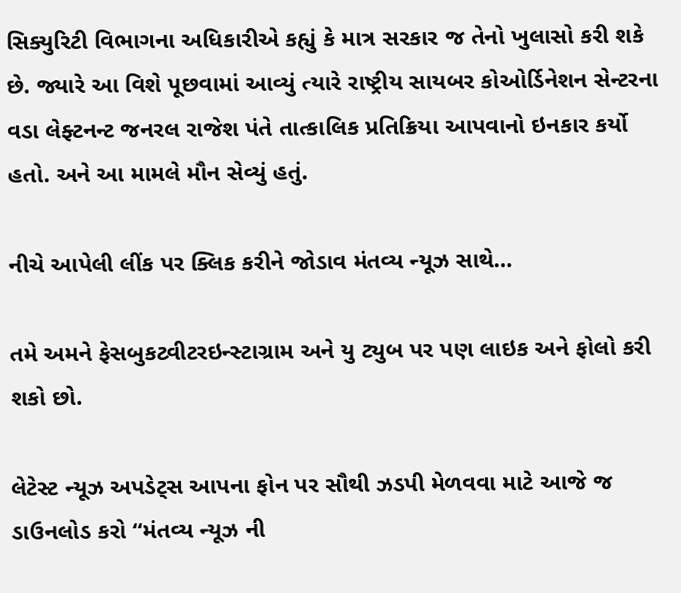સિક્યુરિટી વિભાગના અધિકારીએ કહ્યું કે માત્ર સરકાર જ તેનો ખુલાસો કરી શકે છે. જ્યારે આ વિશે પૂછવામાં આવ્યું ત્યારે રાષ્ટ્રીય સાયબર કોઓર્ડિનેશન સેન્ટરના વડા લેફ્ટનન્ટ જનરલ રાજેશ પંતે તાત્કાલિક પ્રતિક્રિયા આપવાનો ઇનકાર કર્યો હતો. અને આ મામલે મૌન સેવ્યું હતું.

નીચે આપેલી લીંક પર ક્લિક કરીને જોડાવ મંતવ્ય ન્યૂઝ સાથે…

તમે અમને ફેસબુકટ્વીટરઇન્સ્ટાગ્રામ અને યુ ટ્યુબ પર પણ લાઇક અને ફોલો કરી શકો છો.

લેટેસ્ટ ન્યૂઝ અપડેટ્સ આપના ફોન પર સૌથી ઝડપી મેળવવા માટે આજે જ ડાઉનલોડ કરો “મંતવ્ય ન્યૂઝ ની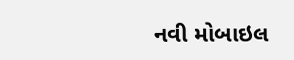નવી મોબાઇલ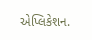એપ્લિકેશન.